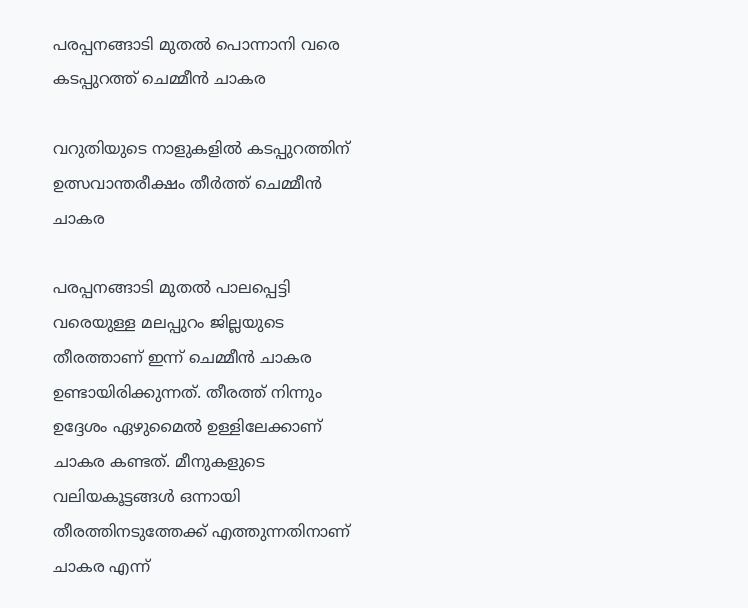പരപ്പനങ്ങാടി മുതല്‍ പൊന്നാനി വരെ കടപ്പുറത്ത് ചെമ്മീന്‍ ചാകര

വറുതിയുടെ നാളുകളില്‍ കടപ്പുറത്തിന് ഉത്സവാന്തരീക്ഷം തീര്‍ത്ത് ചെമ്മീന്‍ ചാകര

പരപ്പനങ്ങാടി മുതല്‍ പാലപ്പെട്ടി വരെയുള്ള മലപ്പുറം ജില്ലയുടെ തീരത്താണ് ഇന്ന് ചെമ്മീന്‍ ചാകര ഉണ്ടായിരിക്കുന്നത്. തീരത്ത് നിന്നും ഉദ്ദേശം ഏഴുമൈല്‍ ഉള്ളിലേക്കാണ് ചാകര കണ്ടത്. മീനുകളുടെ വലിയകൂട്ടങ്ങള്‍ ഒന്നായി തീരത്തിനടുത്തേക്ക് എത്തുന്നതിനാണ് ചാകര എന്ന്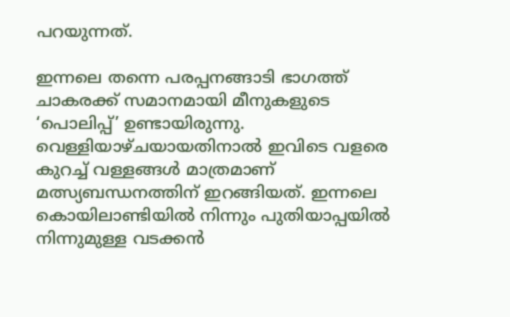പറയുന്നത്.

ഇന്നലെ തന്നെ പരപ്പനങ്ങാടി ഭാഗത്ത് ചാകരക്ക് സമാനമായി മീനുകളുടെ ‘പൊലിപ്പ്’ ഉണ്ടായിരുന്നു. വെള്ളിയാഴ്ചയായതിനാല്‍ ഇവിടെ വളരെ കുറച്ച് വള്ളങ്ങള്‍ മാത്രമാണ് മത്സ്യബന്ധനത്തിന് ഇറങ്ങിയത്. ഇന്നലെ കൊയിലാണ്ടിയില്‍ നിന്നും പുതിയാപ്പയില്‍ നിന്നുമുള്ള വടക്കന്‍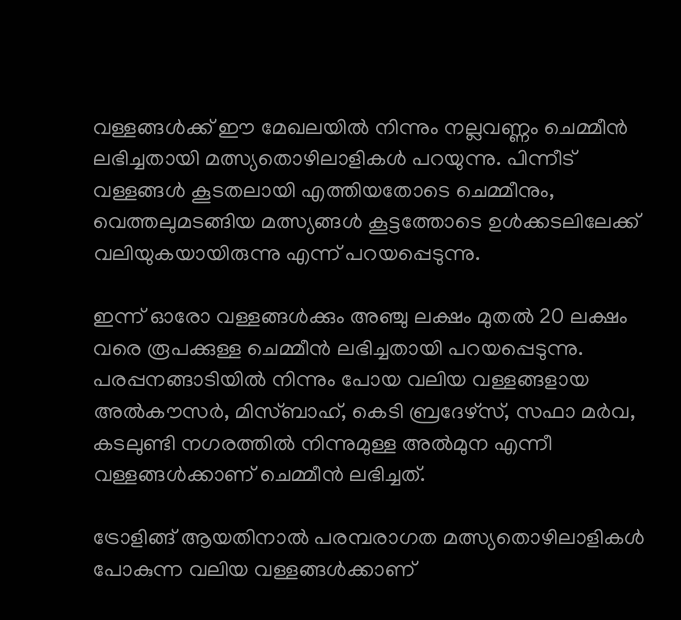വള്ളങ്ങള്‍ക്ക് ഈ മേഖലയില്‍ നിന്നും നല്ലവണ്ണം ചെമ്മീന്‍ ലഭിച്ചതായി മത്സ്യതൊഴിലാളികള്‍ പറയുന്നു. പിന്നീട് വള്ളങ്ങള്‍ കൂടതലായി എത്തിയതോടെ ചെമ്മീനും, വെത്തലുമടങ്ങിയ മത്സ്യങ്ങള്‍ കൂട്ടത്തോടെ ഉള്‍ക്കടലിലേക്ക് വലിയുകയായിരുന്നു എന്ന് പറയപ്പെടുന്നു.

ഇന്ന് ഓരോ വള്ളങ്ങള്‍ക്കും അഞ്ചു ലക്ഷം മുതല്‍ 20 ലക്ഷം വരെ രൂപക്കുള്ള ചെമ്മീന്‍ ലഭിച്ചതായി പറയപ്പെടുന്നു. പരപ്പനങ്ങാടിയില്‍ നിന്നും പോയ വലിയ വള്ളങ്ങളായ അല്‍കൗസര്‍, മിസ്ബാഹ്, കെടി ബ്രദേഴ്‌സ്, സഫാ മര്‍വ, കടലുണ്ടി നഗരത്തില്‍ നിന്നുമുള്ള അല്‍മുന എന്നീ വള്ളങ്ങള്‍ക്കാണ് ചെമ്മീന്‍ ലഭിച്ചത്.

ട്രോളിങ്ങ് ആയതിനാല്‍ പരമ്പരാഗത മത്സ്യതൊഴിലാളികള്‍ പോകുന്ന വലിയ വള്ളങ്ങള്‍ക്കാണ്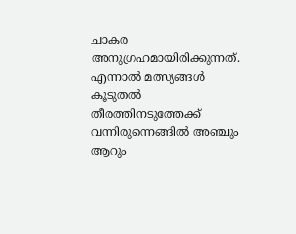ചാകര അനുഗ്രഹമായിരിക്കുന്നത്. എന്നാല്‍ മത്സ്യങ്ങള്‍ കൂടുതല്‍ തീരത്തിനടുത്തേക്ക് വന്നിരുന്നെങ്ങില്‍ അഞ്ചും ആറും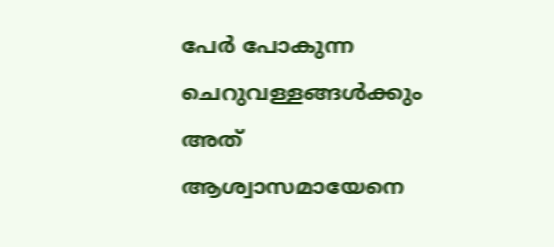പേര്‍ പോകുന്ന ചെറുവള്ളങ്ങള്‍ക്കും അത് ആശ്വാസമായേനെ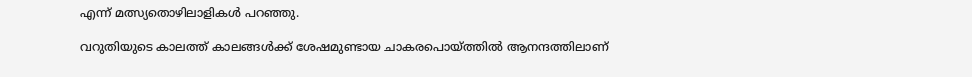എന്ന് മത്സ്യതൊഴിലാളികള്‍ പറഞ്ഞു.

വറുതിയുടെ കാലത്ത് കാലങ്ങള്‍ക്ക് ശേഷമുണ്ടായ ചാകരപൊയ്ത്തില്‍ ആനന്ദത്തിലാണ്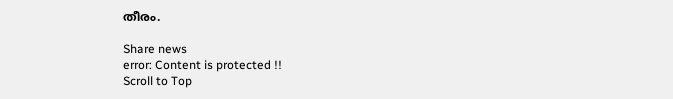തീരം.

Share news
error: Content is protected !!
Scroll to Top